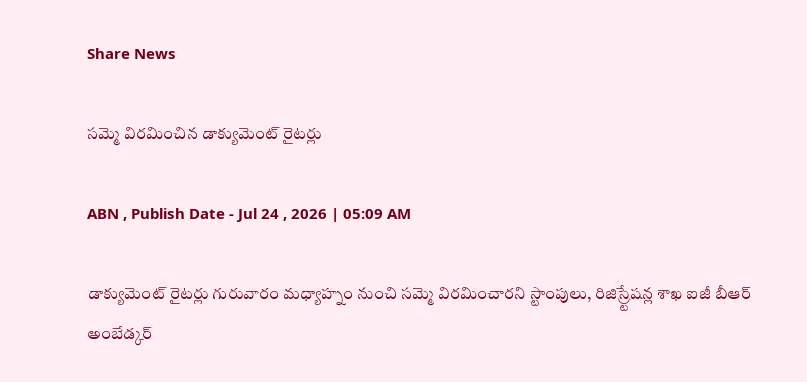Share News

సమ్మె విరమించిన డాక్యుమెంట్‌ రైటర్లు

ABN , Publish Date - Jul 24 , 2026 | 05:09 AM

డాక్యుమెంట్‌ రైటర్లు గురువారం మధ్యాహ్నం నుంచి సమ్మె విరమించారని స్టాంపులు, రిజిస్ర్టేషన్ల శాఖ ఐజీ బీఆర్‌ అంబేడ్కర్‌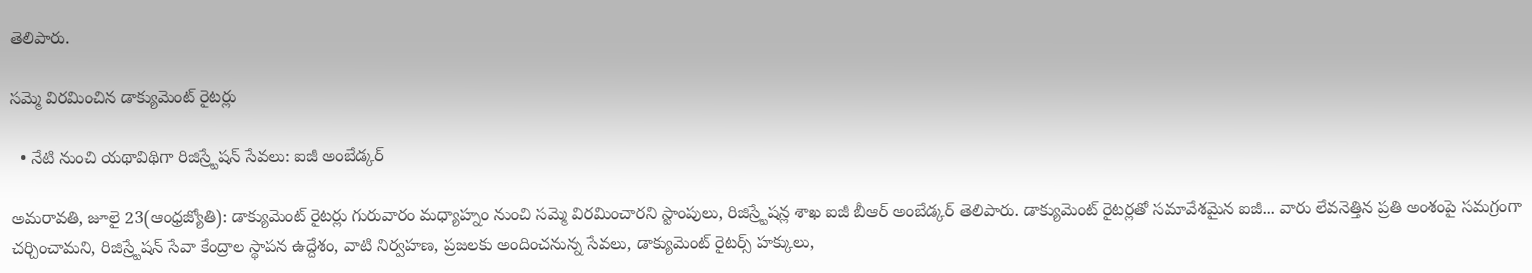తెలిపారు.

సమ్మె విరమించిన డాక్యుమెంట్‌ రైటర్లు

  • నేటి నుంచి యథావిథిగా రిజిస్ర్టేషన్‌ సేవలు: ఐజీ అంబేడ్కర్‌

అమరావతి, జూలై 23(ఆంధ్రజ్యోతి): డాక్యుమెంట్‌ రైటర్లు గురువారం మధ్యాహ్నం నుంచి సమ్మె విరమించారని స్టాంపులు, రిజిస్ర్టేషన్ల శాఖ ఐజీ బీఆర్‌ అంబేడ్కర్‌ తెలిపారు. డాక్యుమెంట్‌ రైటర్లతో సమావేశమైన ఐజీ... వారు లేవనెత్తిన ప్రతి అంశంపై సమగ్రంగా చర్చించామని, రిజిస్ర్టేషన్‌ సేవా కేంద్రాల స్థాపన ఉద్దేశం, వాటి నిర్వహణ, ప్రజలకు అందించనున్న సేవలు, డాక్యుమెంట్‌ రైటర్స్‌ హక్కులు,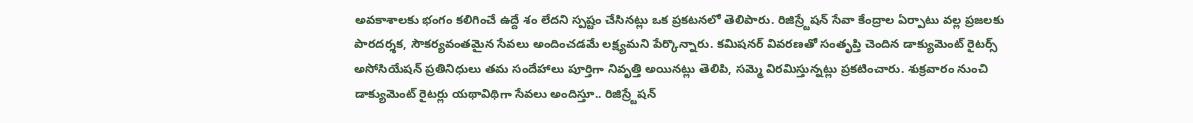అవకాశాలకు భంగం కలిగించే ఉద్దే శం లేదని స్పష్టం చేసినట్లు ఒక ప్రకటనలో తెలిపారు. రిజిస్ర్టేషన్‌ సేవా కేంద్రాల ఏర్పాటు వల్ల ప్రజలకు పారదర్శక, సౌకర్యవంతమైన సేవలు అందించడమే లక్ష్యమని పేర్కొన్నారు. కమిషనర్‌ వివరణతో సంతృప్తి చెందిన డాక్యుమెంట్‌ రైటర్స్‌ అసోసియేషన్‌ ప్రతినిధులు తమ సందేహాలు పూర్తిగా నివృత్తి అయినట్లు తెలిపి, సమ్మె విరమిస్తున్నట్లు ప్రకటించారు. శుక్రవారం నుంచి డాక్యుమెంట్‌ రైటర్లు యథావిథిగా సేవలు అందిస్తూ.. రిజిస్ర్టేషన్‌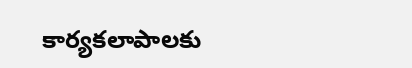కార్యకలాపాలకు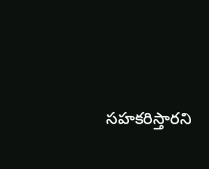సహకరిస్తారని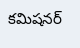కమిషనర్‌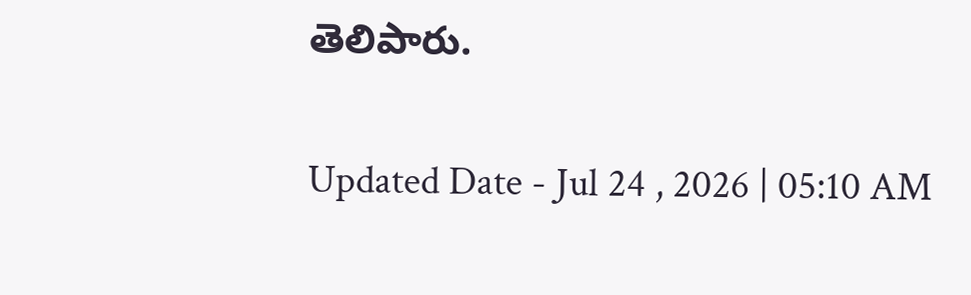తెలిపారు.

Updated Date - Jul 24 , 2026 | 05:10 AM